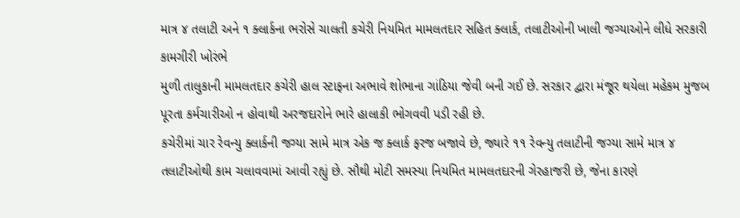માત્ર ૪ તલાટી અને ૧ ક્લાર્કના ભરોસે ચાલતી કચેરી નિયમિત મામલતદાર સહિત ક્લાર્ક, તલાટીઓની ખાલી જગ્યાઓને લીધે સરકારી કામગીરી ખોરંભે
મુળી તાલુકાની મામલતદાર કચેરી હાલ સ્ટાફના અભાવે શોભાના ગાંઠિયા જેવી બની ગઈ છે. સરકાર દ્વારા મંજૂર થયેલા મહેકમ મુજબ પૂરતા કર્મચારીઓ ન હોવાથી અરજદારોને ભારે હાલાકી ભોગવવી પડી રહી છે.
કચેરીમાં ચાર રેવન્યુ ક્લાર્કની જગ્યા સામે માત્ર એક જ ક્લાર્ક ફરજ બજાવે છે, જ્યારે ૧૧ રેવન્યુ તલાટીની જગ્યા સામે માત્ર ૪ તલાટીઓથી કામ ચલાવવામાં આવી રહ્યું છે. સૌથી મોટી સમસ્યા નિયમિત મામલતદારની ગેરહાજરી છે, જેના કારણે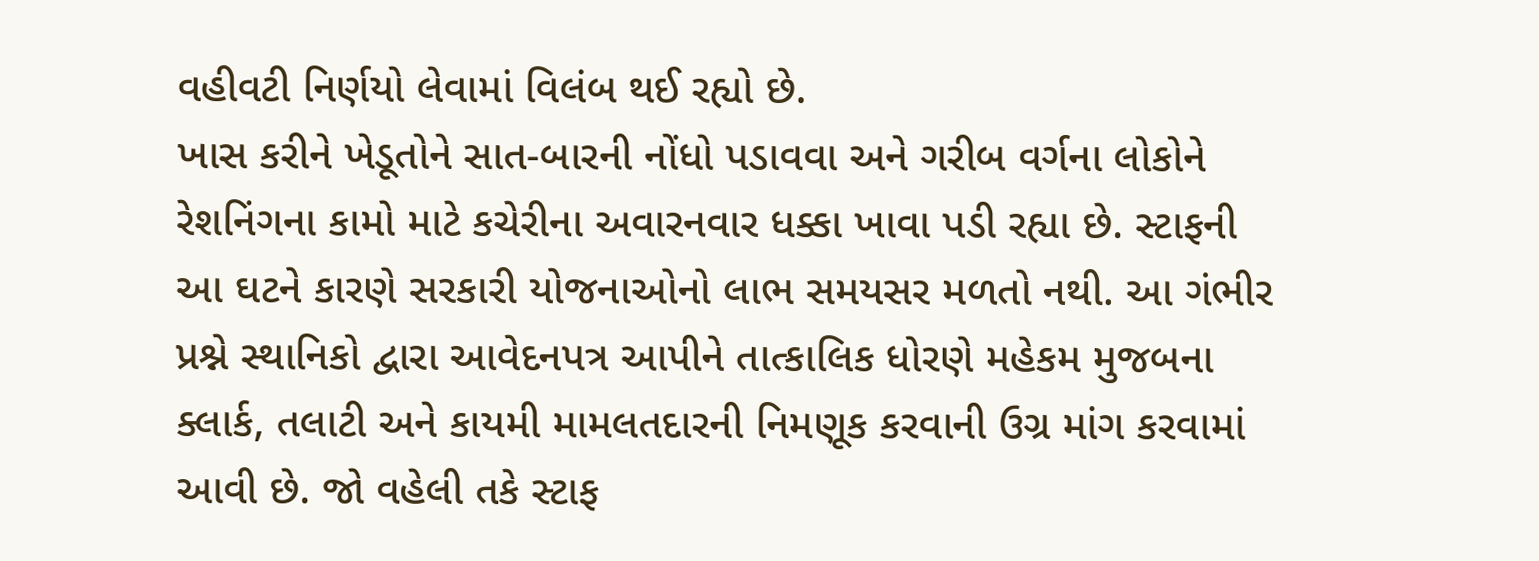વહીવટી નિર્ણયો લેવામાં વિલંબ થઈ રહ્યો છે.
ખાસ કરીને ખેડૂતોને સાત-બારની નોંધો પડાવવા અને ગરીબ વર્ગના લોકોને રેશનિંગના કામો માટે કચેરીના અવારનવાર ધક્કા ખાવા પડી રહ્યા છે. સ્ટાફની આ ઘટને કારણે સરકારી યોજનાઓનો લાભ સમયસર મળતો નથી. આ ગંભીર પ્રશ્ને સ્થાનિકો દ્વારા આવેદનપત્ર આપીને તાત્કાલિક ધોરણે મહેકમ મુજબના ક્લાર્ક, તલાટી અને કાયમી મામલતદારની નિમણૂક કરવાની ઉગ્ર માંગ કરવામાં આવી છે. જો વહેલી તકે સ્ટાફ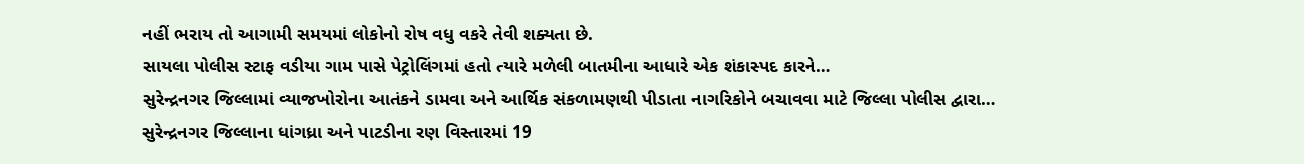નહીં ભરાય તો આગામી સમયમાં લોકોનો રોષ વધુ વકરે તેવી શક્યતા છે.
સાયલા પોલીસ સ્ટાફ વડીયા ગામ પાસે પેટ્રોલિંગમાં હતો ત્યારે મળેલી બાતમીના આધારે એક શંકાસ્પદ કારને…
સુરેન્દ્રનગર જિલ્લામાં વ્યાજખોરોના આતંકને ડામવા અને આર્થિક સંકળામણથી પીડાતા નાગરિકોને બચાવવા માટે જિલ્લા પોલીસ દ્વારા…
સુરેન્દ્રનગર જિલ્લાના ધાંગધ્રા અને પાટડીના રણ વિસ્તારમાં 19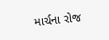માર્ચના રોજ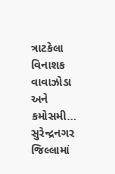ત્રાટકેલા વિનાશક વાવાઝોડા અને કમોસમી…
સુરેન્દ્રનગર જિલ્લામાં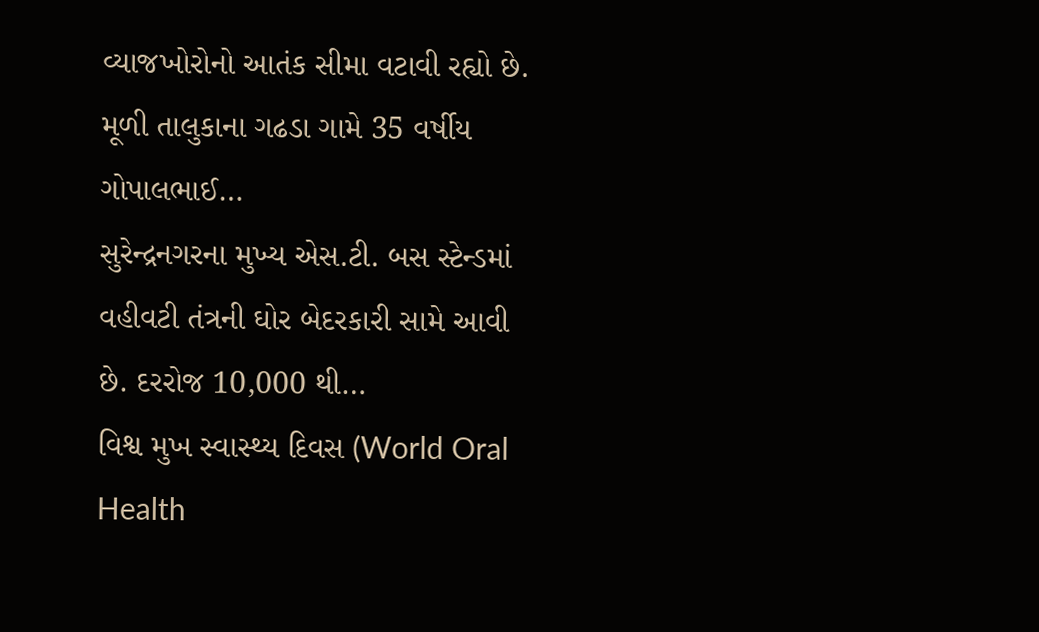વ્યાજખોરોનો આતંક સીમા વટાવી રહ્યો છે. મૂળી તાલુકાના ગઢડા ગામે 35 વર્ષીય ગોપાલભાઈ…
સુરેન્દ્રનગરના મુખ્ય એસ.ટી. બસ સ્ટેન્ડમાં વહીવટી તંત્રની ઘોર બેદરકારી સામે આવી છે. દરરોજ 10,000 થી…
વિશ્વ મુખ સ્વાસ્થ્ય દિવસ (World Oral Health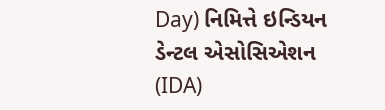Day) નિમિત્તે ઇન્ડિયન ડેન્ટલ એસોસિએશન (IDA)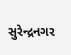સુરેન્દ્રનગર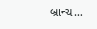બ્રાન્ચ…